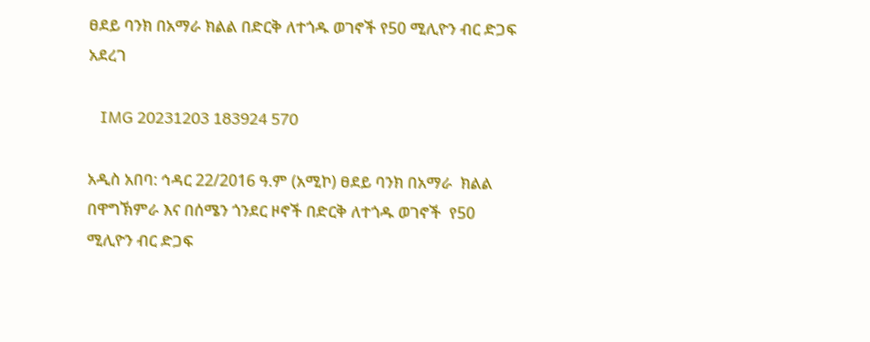ፀደይ ባንክ በአማራ ክልል በድርቅ ለተጎዱ ወገኖች የ50 ሚሊዮን ብር ድጋፍ አደረገ

   IMG 20231203 183924 570

አዲስ አበባ: ኅዳር 22/2016 ዓ.ም (አሚኮ) ፀደይ ባንክ በአማራ  ክልል በዋግኽምራ እና በሰሜን ጎንደር ዞኖች በድርቅ ለተጎዱ ወገኖች  የ50 ሚሊዮን ብር ድጋፍ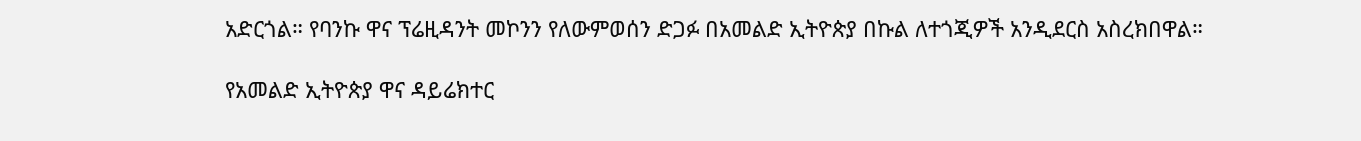አድርጎል። የባንኩ ዋና ፕሬዚዳንት መኮንን የለውምወሰን ድጋፉ በአመልድ ኢትዮጵያ በኩል ለተጎጂዎች አንዲደርስ አስረክበዋል።

የአመልድ ኢትዮጵያ ዋና ዳይሬክተር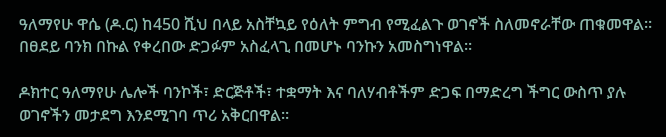ዓለማየሁ ዋሴ (ዶ.ር) ከ450 ሺህ በላይ አስቸኳይ የዕለት ምግብ የሚፈልጉ ወገኖች ስለመኖራቸው ጠቁመዋል። በፀደይ ባንክ በኩል የቀረበው ድጋፉም አስፈላጊ በመሆኑ ባንኩን አመስግነዋል።

ዶክተር ዓለማየሁ ሌሎች ባንኮች፣ ድርጅቶች፣ ተቋማት እና ባለሃብቶችም ድጋፍ በማድረግ ችግር ውስጥ ያሉ ወገኖችን መታደግ እንደሚገባ ጥሪ አቅርበዋል።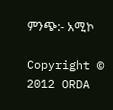ምንጭ:- አሚኮ

Copyright © 2012 ORDA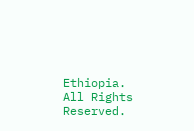Ethiopia.
All Rights Reserved.